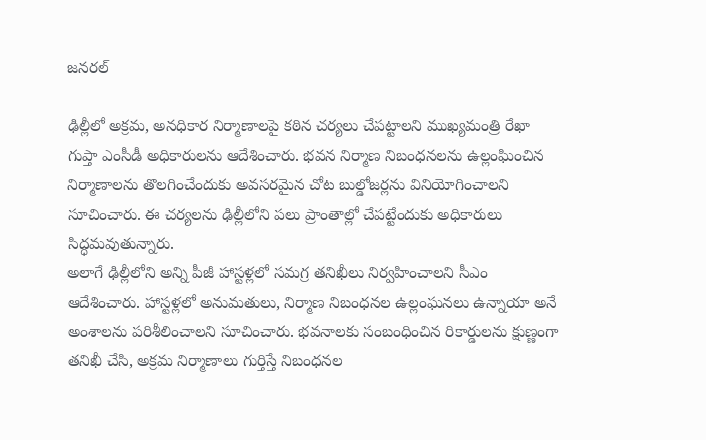జనరల్

ఢిల్లీలో అక్రమ, అనధికార నిర్మాణాలపై కఠిన చర్యలు చేపట్టాలని ముఖ్యమంత్రి రేఖా గుప్తా ఎంసీడీ అధికారులను ఆదేశించారు. భవన నిర్మాణ నిబంధనలను ఉల్లంఘించిన నిర్మాణాలను తొలగించేందుకు అవసరమైన చోట బుల్డోజర్లను వినియోగించాలని సూచించారు. ఈ చర్యలను ఢిల్లీలోని పలు ప్రాంతాల్లో చేపట్టేందుకు అధికారులు సిద్ధమవుతున్నారు.
అలాగే ఢిల్లీలోని అన్ని పీజీ హాస్టళ్లలో సమగ్ర తనిఖీలు నిర్వహించాలని సీఎం ఆదేశించారు. హాస్టళ్లలో అనుమతులు, నిర్మాణ నిబంధనల ఉల్లంఘనలు ఉన్నాయా అనే అంశాలను పరిశీలించాలని సూచించారు. భవనాలకు సంబంధించిన రికార్డులను క్షుణ్ణంగా తనిఖీ చేసి, అక్రమ నిర్మాణాలు గుర్తిస్తే నిబంధనల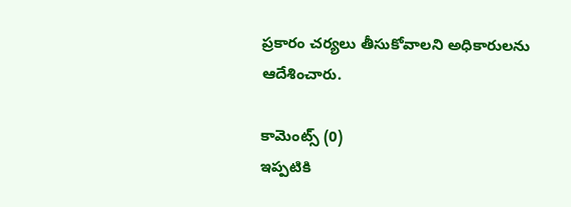ప్రకారం చర్యలు తీసుకోవాలని అధికారులను ఆదేశించారు.

కామెంట్స్ (0)
ఇప్పటికి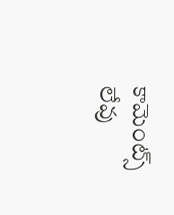కామెంట్స్ లేవు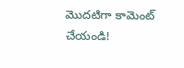మొదటిగా కామెంట్ చేయండి!